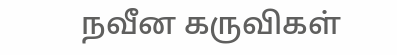நவீன கருவிகள்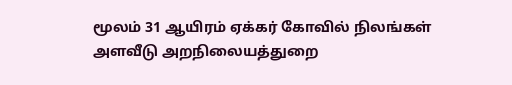மூலம் 31 ஆயிரம் ஏக்கர் கோவில் நிலங்கள் அளவீடு அறநிலையத்துறை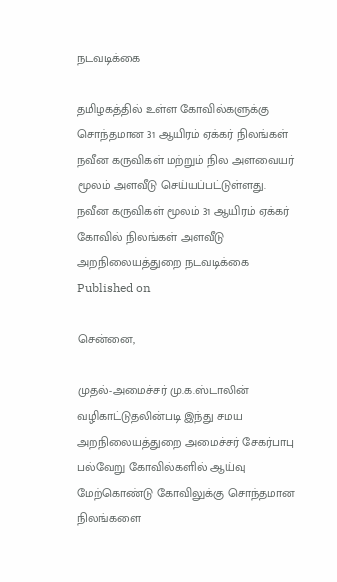நடவடிக்கை

தமிழகத்தில் உள்ள கோவில்களுக்கு சொந்தமான 31 ஆயிரம் ஏக்கர் நிலங்கள் நவீன கருவிகள் மற்றும் நில அளவையர் மூலம் அளவீடு செய்யப்பட்டுள்ளது.
நவீன கருவிகள் மூலம் 31 ஆயிரம் ஏக்கர் கோவில் நிலங்கள் அளவீடு அறநிலையத்துறை நடவடிக்கை
Published on

சென்னை,

முதல்-அமைச்சர் மு.க.ஸ்டாலின் வழிகாட்டுதலின்படி இந்து சமய அறநிலையத்துறை அமைச்சர் சேகர்பாபு பல்வேறு கோவில்களில் ஆய்வு மேற்கொண்டு கோவிலுக்கு சொந்தமான நிலங்களை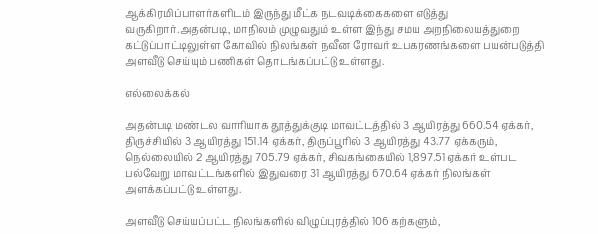ஆக்கிரமிப்பாளர்களிடம் இருந்து மீட்க நடவடிக்கைகளை எடுத்து வருகிறார்.அதன்படி, மாநிலம் முழுவதும் உள்ள இந்து சமய அறநிலையத்துறை கட்டுப்பாட்டிலுள்ள கோவில் நிலங்கள் நவீன ரோவர் உபகரணங்களை பயன்படுத்தி அளவீடு செய்யும் பணிகள் தொடங்கப்பட்டு உள்ளது.

எல்லைக்கல்

அதன்படி மண்டல வாரியாக தூத்துக்குடி மாவட்டத்தில் 3 ஆயிரத்து 660.54 ஏக்கர், திருச்சியில் 3 ஆயிரத்து 151.14 ஏக்கர், திருப்பூரில் 3 ஆயிரத்து 43.77 ஏக்கரும், நெல்லையில் 2 ஆயிரத்து 705.79 ஏக்கர், சிவகங்கையில் 1,897.51 ஏக்கர் உள்பட பல்வேறு மாவட்டங்களில் இதுவரை 31 ஆயிரத்து 670.64 ஏக்கர் நிலங்கள் அளக்கப்பட்டு உள்ளது.

அளவீடு செய்யப்பட்ட நிலங்களில் விழுப்புரத்தில் 106 கற்களும்,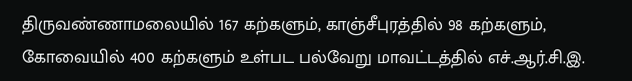திருவண்ணாமலையில் 167 கற்களும், காஞ்சீபுரத்தில் 98 கற்களும், கோவையில் 400 கற்களும் உள்பட பல்வேறு மாவட்டத்தில் எச்.ஆர்.சி.இ.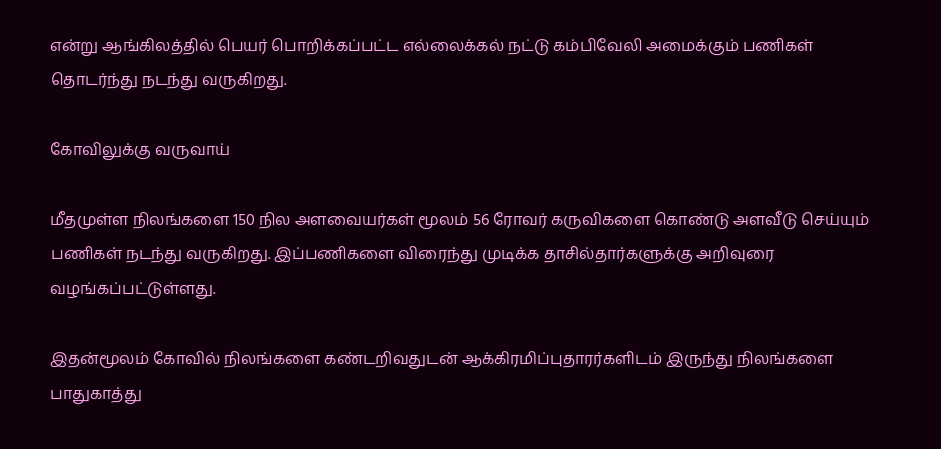என்று ஆங்கிலத்தில் பெயர் பொறிக்கப்பட்ட எல்லைக்கல் நட்டு கம்பிவேலி அமைக்கும் பணிகள் தொடர்ந்து நடந்து வருகிறது.

கோவிலுக்கு வருவாய்

மீதமுள்ள நிலங்களை 150 நில அளவையர்கள் மூலம் 56 ரோவர் கருவிகளை கொண்டு அளவீடு செய்யும் பணிகள் நடந்து வருகிறது. இப்பணிகளை விரைந்து முடிக்க தாசில்தார்களுக்கு அறிவுரை வழங்கப்பட்டுள்ளது.

இதன்மூலம் கோவில் நிலங்களை கண்டறிவதுடன் ஆக்கிரமிப்புதாரர்களிடம் இருந்து நிலங்களை பாதுகாத்து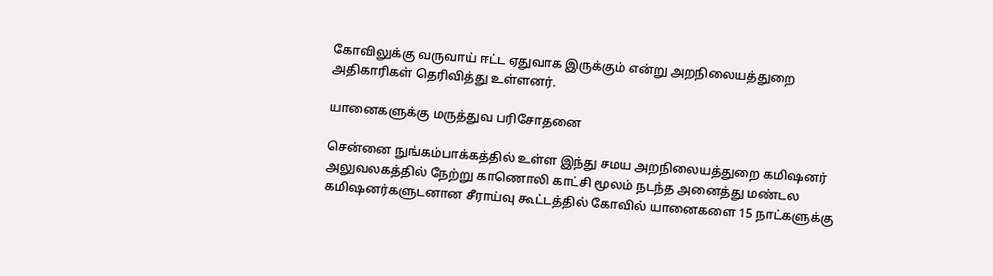கோவிலுக்கு வருவாய் ஈட்ட ஏதுவாக இருக்கும் என்று அறநிலையத்துறை அதிகாரிகள் தெரிவித்து உள்ளனர்.

யானைகளுக்கு மருத்துவ பரிசோதனை

சென்னை நுங்கம்பாக்கத்தில் உள்ள இந்து சமய அறநிலையத்துறை கமிஷனர் அலுவலகத்தில் நேற்று காணொலி காட்சி மூலம் நடந்த அனைத்து மண்டல கமிஷனர்களுடனான சீராய்வு கூட்டத்தில் கோவில் யானைகளை 15 நாட்களுக்கு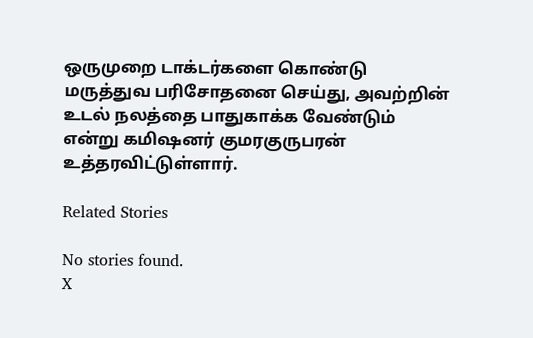ஒருமுறை டாக்டர்களை கொண்டு மருத்துவ பரிசோதனை செய்து, அவற்றின் உடல் நலத்தை பாதுகாக்க வேண்டும் என்று கமிஷனர் குமரகுருபரன் உத்தரவிட்டுள்ளார்.

Related Stories

No stories found.
X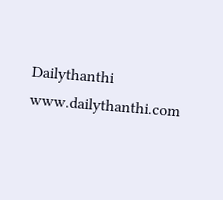Dailythanthi
www.dailythanthi.com